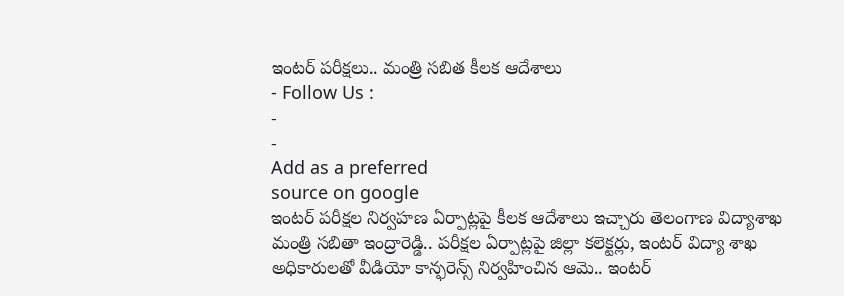ఇంటర్ పరీక్షలు.. మంత్రి సబిత కీలక ఆదేశాలు
- Follow Us :
-
-
Add as a preferred
source on google
ఇంటర్ పరీక్షల నిర్వహణ ఏర్పాట్లపై కీలక ఆదేశాలు ఇచ్చారు తెలంగాణ విద్యాశాఖ మంత్రి సబితా ఇంద్రారెడ్డి.. పరీక్షల ఏర్పాట్లపై జిల్లా కలెక్టర్లు, ఇంటర్ విద్యా శాఖ అధికారులతో వీడియో కాన్ఫరెన్స్ నిర్వహించిన ఆమె.. ఇంటర్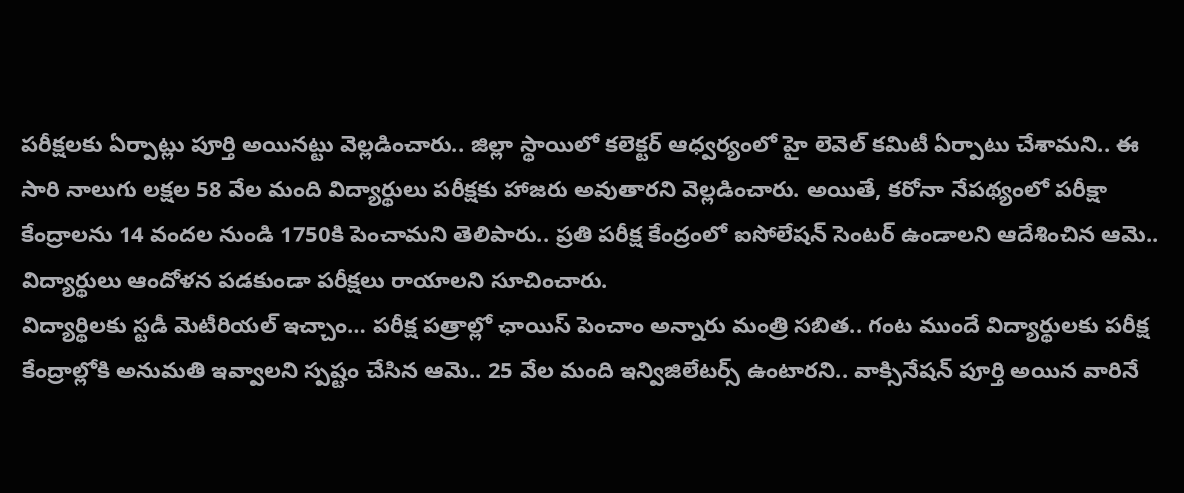పరీక్షలకు ఏర్పాట్లు పూర్తి అయినట్టు వెల్లడించారు.. జిల్లా స్థాయిలో కలెక్టర్ ఆధ్వర్యంలో హై లెవెల్ కమిటీ ఏర్పాటు చేశామని.. ఈ సారి నాలుగు లక్షల 58 వేల మంది విద్యార్థులు పరీక్షకు హాజరు అవుతారని వెల్లడించారు. అయితే, కరోనా నేపథ్యంలో పరీక్షా కేంద్రాలను 14 వందల నుండి 1750కి పెంచామని తెలిపారు.. ప్రతి పరీక్ష కేంద్రంలో ఐసోలేషన్ సెంటర్ ఉండాలని ఆదేశించిన ఆమె.. విద్యార్థులు ఆందోళన పడకుండా పరీక్షలు రాయాలని సూచించారు.
విద్యార్థిలకు స్టడీ మెటీరియల్ ఇచ్చాం… పరీక్ష పత్రాల్లో ఛాయిస్ పెంచాం అన్నారు మంత్రి సబిత.. గంట ముందే విద్యార్థులకు పరీక్ష కేంద్రాల్లోకి అనుమతి ఇవ్వాలని స్పష్టం చేసిన ఆమె.. 25 వేల మంది ఇన్విజిలేటర్స్ ఉంటారని.. వాక్సినేషన్ పూర్తి అయిన వారినే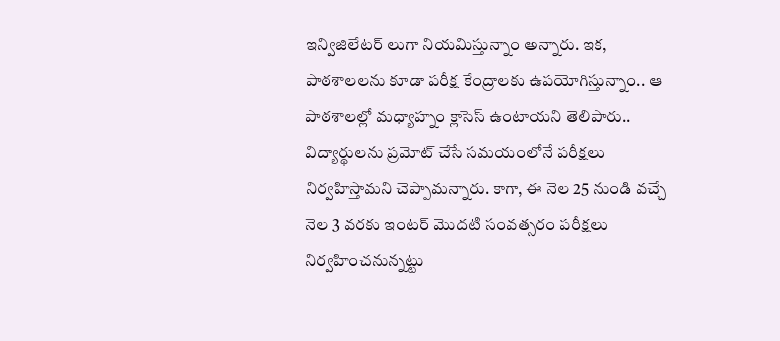ఇన్విజిలేటర్ లుగా నియమిస్తున్నాం అన్నారు. ఇక, పాఠశాలలను కూడా పరీక్ష కేంద్రాలకు ఉపయోగిస్తున్నాం.. ఆ పాఠశాలల్లో మధ్యాహ్నం క్లాసెస్ ఉంటాయని తెలిపారు.. విద్యార్థులను ప్రమోట్ చేసే సమయంలోనే పరీక్షలు నిర్వహిస్తామని చెప్పామన్నారు. కాగా, ఈ నెల 25 నుండి వచ్చే నెల 3 వరకు ఇంటర్ మొదటి సంవత్సరం పరీక్షలు నిర్వహించనున్నట్టు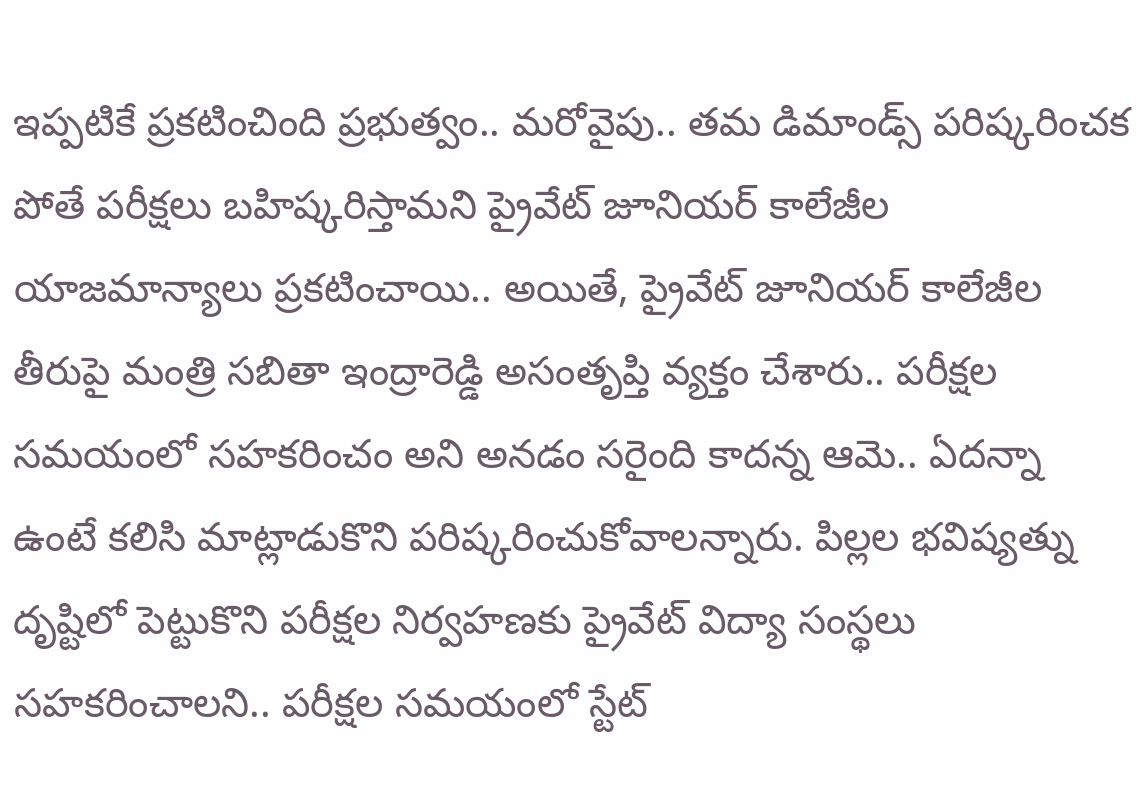ఇప్పటికే ప్రకటించింది ప్రభుత్వం.. మరోవైపు.. తమ డిమాండ్స్ పరిష్కరించక పోతే పరీక్షలు బహిష్కరిస్తామని ప్రైవేట్ జూనియర్ కాలేజీల యాజమాన్యాలు ప్రకటించాయి.. అయితే, ప్రైవేట్ జూనియర్ కాలేజీల తీరుపై మంత్రి సబితా ఇంద్రారెడ్డి అసంతృప్తి వ్యక్తం చేశారు.. పరీక్షల సమయంలో సహకరించం అని అనడం సరైంది కాదన్న ఆమె.. ఏదన్నా ఉంటే కలిసి మాట్లాడుకొని పరిష్కరించుకోవాలన్నారు. పిల్లల భవిష్యత్ను దృష్టిలో పెట్టుకొని పరీక్షల నిర్వహణకు ప్రైవేట్ విద్యా సంస్థలు సహకరించాలని.. పరీక్షల సమయంలో స్టేట్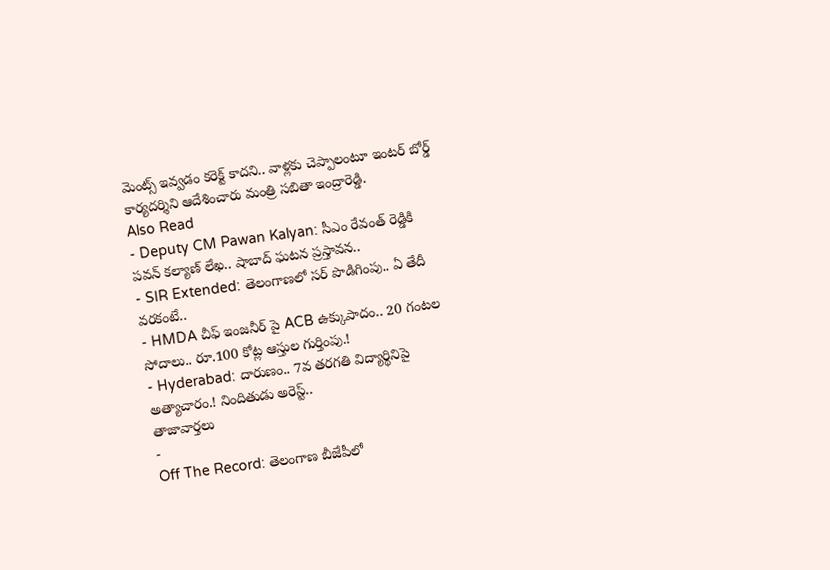మెంట్స్ ఇవ్వడం కరెక్ట్ కాదని.. వాళ్లకు చెప్పాలంటూ ఇంటర్ బోర్డ్ కార్యదర్శిని ఆదేశించారు మంత్రి సబితా ఇంద్రారెడ్డి.
Also Read
- Deputy CM Pawan Kalyan: సీఎం రేవంత్ రెడ్డికి పవన్ కల్యాణ్ లేఖ.. షాబాద్ ఘటన ప్రస్తావన..
- SIR Extended: తెలంగాణలో సర్ పొడిగింపు.. ఏ తేదీ వరకంటే..
- HMDA చీఫ్ ఇంజనీర్ పై ACB ఉక్కుపాదం.. 20 గంటల సోదాలు.. రూ.100 కోట్ల ఆస్తుల గుర్తింపు.!
- Hyderabad: దారుణం.. 7వ తరగతి విద్యార్థినిపై అత్యాచారం.! నిందితుడు అరెస్ట్..
తాజావార్తలు
-
Off The Record: తెలంగాణ బీజేపీలో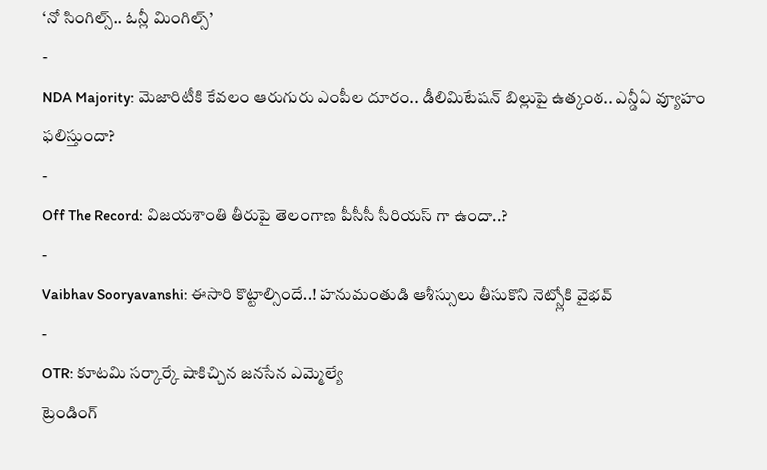‘నో సింగిల్స్.. ఓన్లీ మింగిల్స్’
-
NDA Majority: మెజారిటీకి కేవలం ఆరుగురు ఎంపీల దూరం.. డీలిమిటేషన్ బిల్లుపై ఉత్కంఠ.. ఎన్డీఏ వ్యూహం ఫలిస్తుందా?
-
Off The Record: విజయశాంతి తీరుపై తెలంగాణ పీసీసీ సీరియస్ గా ఉందా..?
-
Vaibhav Sooryavanshi: ఈసారి కొట్టాల్సిందే..! హనుమంతుడి ఆశీస్సులు తీసుకొని నెట్స్లోకి వైభవ్
-
OTR: కూటమి సర్కార్కే షాకిచ్చిన జనసేన ఎమ్మెల్యే
ట్రెండింగ్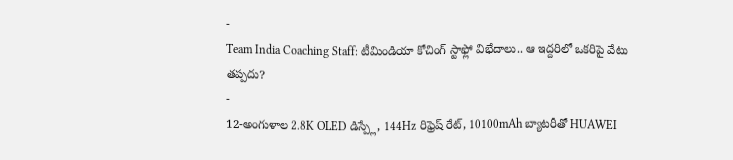-
Team India Coaching Staff: టీమిండియా కోచింగ్ స్టాఫ్లో విభేదాలు.. ఆ ఇద్దరిలో ఒకరిపై వేటు తప్పదు?
-
12-అంగుళాల 2.8K OLED డిస్ప్లే, 144Hz రిఫ్రెష్ రేట్, 10100mAh బ్యాటరీతో HUAWEI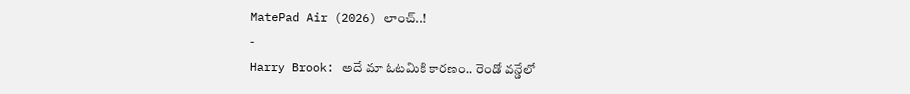MatePad Air (2026) లాంచ్..!
-
Harry Brook: అదే మా ఓటమికి కారణం.. రెండో వన్డేలో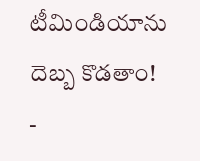టీమిండియాను దెబ్బ కొడతాం!
-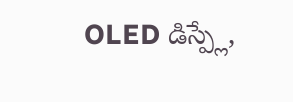OLED డిస్ప్లే,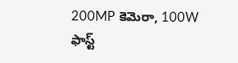200MP కెమెరా, 100W ఫాస్ట్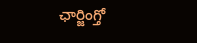ఛార్జింగ్తో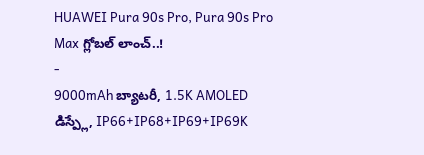HUAWEI Pura 90s Pro, Pura 90s Pro Max గ్లోబల్ లాంచ్..!
-
9000mAh బ్యాటరీ, 1.5K AMOLED డిస్ప్లే, IP66+IP68+IP69+IP69K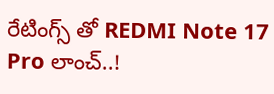రేటింగ్స్ తో REDMI Note 17 Pro లాంచ్..!